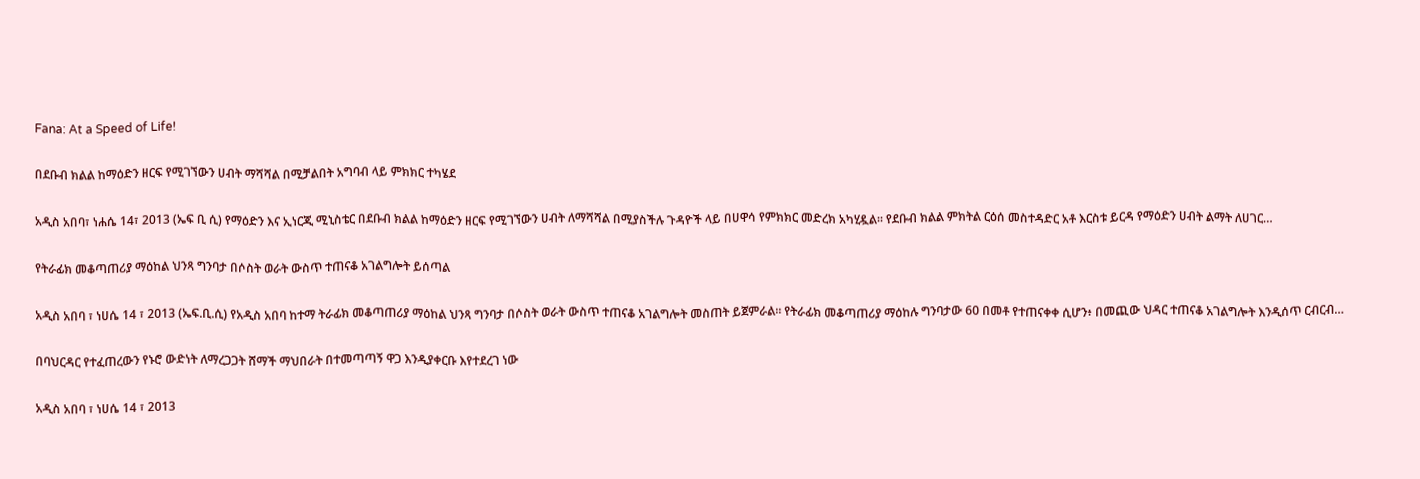Fana: At a Speed of Life!

በደቡብ ክልል ከማዕድን ዘርፍ የሚገኘውን ሀብት ማሻሻል በሚቻልበት አግባብ ላይ ምክክር ተካሄደ

አዲስ አበባ፣ ነሐሴ 14፣ 2013 (ኤፍ ቢ ሲ) የማዕድን እና ኢነርጂ ሚኒስቴር በደቡብ ክልል ከማዕድን ዘርፍ የሚገኘውን ሀብት ለማሻሻል በሚያስችሉ ጉዳዮች ላይ በሀዋሳ የምክክር መድረክ አካሂዷል፡፡ የደቡብ ክልል ምክትል ርዕሰ መስተዳድር አቶ እርስቱ ይርዳ የማዕድን ሀብት ልማት ለሀገር…

የትራፊክ መቆጣጠሪያ ማዕከል ህንጻ ግንባታ በሶስት ወራት ውስጥ ተጠናቆ አገልግሎት ይሰጣል

አዲስ አበባ ፣ ነሀሴ 14 ፣ 2013 (ኤፍ.ቢ.ሲ) የአዲስ አበባ ከተማ ትራፊክ መቆጣጠሪያ ማዕከል ህንጻ ግንባታ በሶስት ወራት ውስጥ ተጠናቆ አገልግሎት መስጠት ይጀምራል። የትራፊክ መቆጣጠሪያ ማዕከሉ ግንባታው 60 በመቶ የተጠናቀቀ ሲሆን፥ በመጪው ህዳር ተጠናቆ አገልግሎት እንዲሰጥ ርብርብ…

በባህርዳር የተፈጠረውን የኑሮ ውድነት ለማረጋጋት ሸማች ማህበራት በተመጣጣኝ ዋጋ እንዲያቀርቡ እየተደረገ ነው

አዲስ አበባ ፣ ነሀሴ 14 ፣ 2013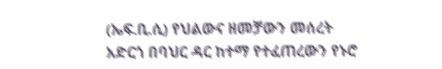(ኤፍ.ቢ.ሲ) የህልውና ዘመቻውን መሰረት አድርጎ በባህር ዳር ከተማ የተፈጠረውን የኑሮ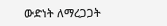ውድነት ለማረጋጋት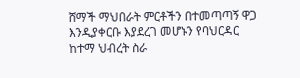ሸማች ማህበራት ምርቶችን በተመጣጣኝ ዋጋ እንዲያቀርቡ እያደረገ መሆኑን የባህርዳር ከተማ ህብረት ስራ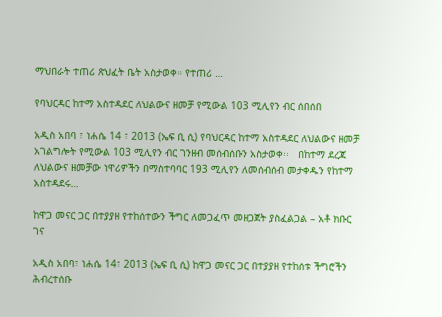ማህበራት ተጠሪ ጽህፈት ቤት አስታወቀ። የተጠሪ …

የባህርዳር ከተማ አስተዳደር ለህልውና ዘመቻ የሚውል 103 ሚሊየን ብር ሰበሰበ

አዲስ አበባ ፣ ነሐሴ 14 ፣ 2013 (ኤፍ ቢ ሲ) የባህርዳር ከተማ አስተዳደር ለህልውና ዘመቻ አገልግሎት የሚውል 103 ሚሊየን ብር ገንዘብ መሰብሰቡን አስታወቀ፡፡   በከተማ ደረጃ ለህልውና ዘመቻው ነዋሪዎችን በማስተባባር 193 ሚሊየን ለመሰብሰብ መታቀዱን የከተማ አስተዳደሩ…

ከዋጋ መናር ጋር በተያያዘ የተከሰተውን ችግር ለመጋፈጥ መዘጋጀት ያስፈልጋል – አቶ ክቡር ገና

አዲስ አበባ፣ ነሐሴ 14፣ 2013 (ኤፍ ቢ ሲ) ከዋጋ መናር ጋር በተያያዘ የተከሰቱ ችግሮችን ሕብረተሰቡ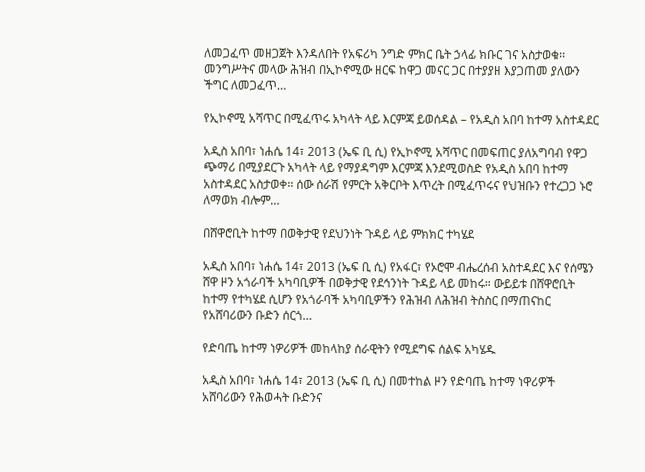ለመጋፈጥ መዘጋጀት እንዳለበት የአፍሪካ ንግድ ምክር ቤት ኃላፊ ክቡር ገና አስታወቁ፡፡ መንግሥትና መላው ሕዝብ በኢኮኖሚው ዘርፍ ከዋጋ መናር ጋር በተያያዘ እያጋጠመ ያለውን ችግር ለመጋፈጥ…

የኢኮኖሚ አሻጥር በሚፈጥሩ አካላት ላይ እርምጃ ይወሰዳል – የአዲስ አበባ ከተማ አስተዳደር

አዲስ አበባ፣ ነሐሴ 14፣ 2013 (ኤፍ ቢ ሲ) የኢኮኖሚ አሻጥር በመፍጠር ያለአግባብ የዋጋ ጭማሪ በሚያደርጉ አካላት ላይ የማያዳግም እርምጃ እንደሚወስድ የአዲስ አበባ ከተማ አስተዳደር አስታወቀ፡፡ ሰው ሰራሽ የምርት አቅርቦት እጥረት በሚፈጥሩና የህዝቡን የተረጋጋ ኑሮ ለማወክ ብሎም…

በሸዋሮቢት ከተማ በወቅታዊ የደህንነት ጉዳይ ላይ ምክክር ተካሄደ

አዲስ አበባ፣ ነሐሴ 14፣ 2013 (ኤፍ ቢ ሲ) የአፋር፣ የኦሮሞ ብሔረሰብ አስተዳደር እና የሰሜን ሸዋ ዞን አጎራባች አካባቢዎች በወቅታዊ የደኅንነት ጉዳይ ላይ መከሩ። ውይይቱ በሸዋሮቢት ከተማ የተካሄደ ሲሆን የአጎራባች አካባቢዎችን የሕዝብ ለሕዝብ ትስስር በማጠናከር የአሸባሪውን ቡድን ሰርጎ…

የድባጤ ከተማ ነዎሪዎች መከላከያ ሰራዊትን የሚደግፍ ሰልፍ አካሄዱ

አዲስ አበባ፣ ነሐሴ 14፣ 2013 (ኤፍ ቢ ሲ) በመተከል ዞን የድባጤ ከተማ ነዋሪዎች አሸባሪውን የሕወሓት ቡድንና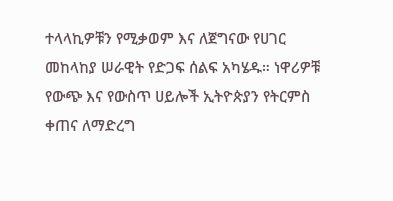ተላላኪዎቹን የሚቃወም እና ለጀግናው የሀገር መከላከያ ሠራዊት የድጋፍ ሰልፍ አካሄዱ። ነዋሪዎቹ የውጭ እና የውስጥ ሀይሎች ኢትዮጵያን የትርምስ ቀጠና ለማድረግ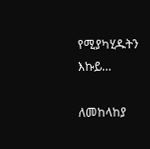የሚያካሂዱትን እኩይ…

ለመከላከያ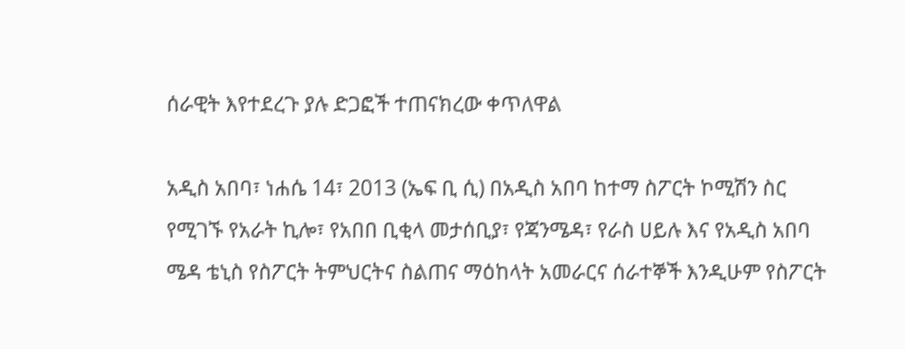ሰራዊት እየተደረጉ ያሉ ድጋፎች ተጠናክረው ቀጥለዋል

አዲስ አበባ፣ ነሐሴ 14፣ 2013 (ኤፍ ቢ ሲ) በአዲስ አበባ ከተማ ስፖርት ኮሚሽን ስር የሚገኙ የአራት ኪሎ፣ የአበበ ቢቂላ መታሰቢያ፣ የጃንሜዳ፣ የራስ ሀይሉ እና የአዲስ አበባ ሜዳ ቴኒስ የስፖርት ትምህርትና ስልጠና ማዕከላት አመራርና ሰራተኞች እንዲሁም የስፖርት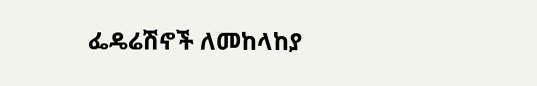ፌዴሬሽኖች ለመከላከያ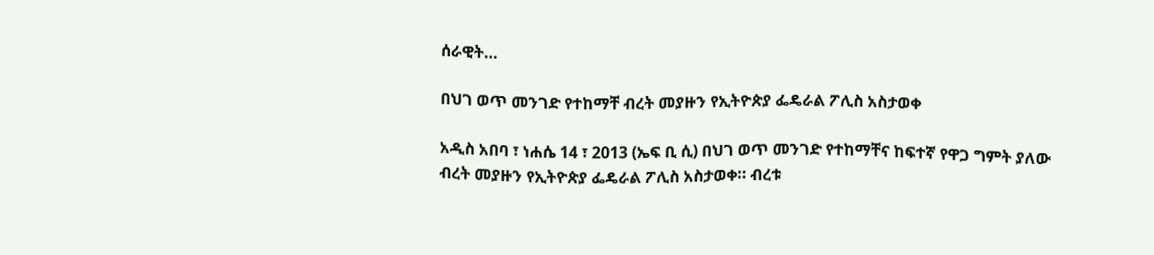ሰራዊት…

በህገ ወጥ መንገድ የተከማቸ ብረት መያዙን የኢትዮጵያ ፌዴራል ፖሊስ አስታወቀ

አዲስ አበባ ፣ ነሐሴ 14 ፣ 2013 (ኤፍ ቢ ሲ) በህገ ወጥ መንገድ የተከማቸና ከፍተኛ የዋጋ ግምት ያለው ብረት መያዙን የኢትዮጵያ ፌዴራል ፖሊስ አስታወቀ። ብረቱ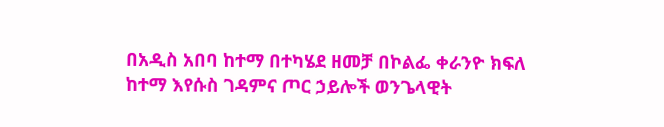በአዲስ አበባ ከተማ በተካሄደ ዘመቻ በኮልፌ ቀራንዮ ክፍለ ከተማ እየሱስ ገዳምና ጦር ኃይሎች ወንጌላዊት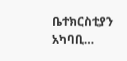ቤተክርስቲያን አካባቢ…